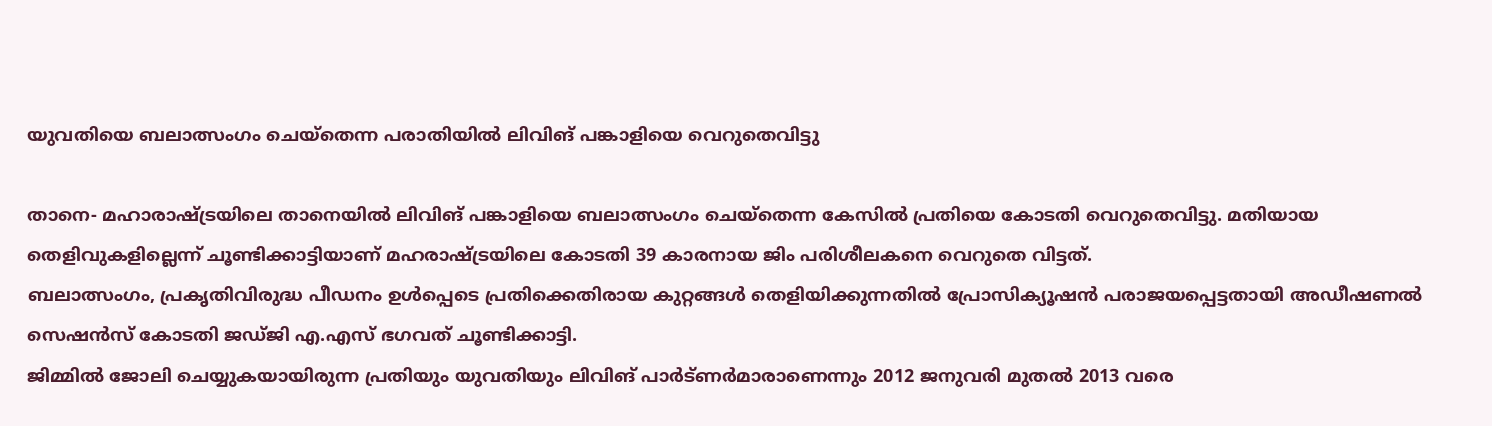യുവതിയെ ബലാത്സംഗം ചെയ്‌തെന്ന പരാതിയില്‍ ലിവിങ് പങ്കാളിയെ വെറുതെവിട്ടു

താനെ- മഹാരാഷ്ട്രയിലെ താനെയില്‍ ലിവിങ് പങ്കാളിയെ ബലാത്സംഗം ചെയ്‌തെന്ന കേസില്‍ പ്രതിയെ കോടതി വെറുതെവിട്ടു. മതിയായ തെളിവുകളില്ലെന്ന് ചൂണ്ടിക്കാട്ടിയാണ് മഹരാഷ്ട്രയിലെ കോടതി 39 കാരനായ ജിം പരിശീലകനെ വെറുതെ വിട്ടത്.
ബലാത്സംഗം, പ്രകൃതിവിരുദ്ധ പീഡനം ഉള്‍പ്പെടെ പ്രതിക്കെതിരായ കുറ്റങ്ങള്‍ തെളിയിക്കുന്നതില്‍ പ്രോസിക്യൂഷന്‍ പരാജയപ്പെട്ടതായി അഡീഷണല്‍ സെഷന്‍സ് കോടതി ജഡ്ജി എ.എസ് ഭഗവത് ചൂണ്ടിക്കാട്ടി.
ജിമ്മില്‍ ജോലി ചെയ്യുകയായിരുന്ന പ്രതിയും യുവതിയും ലിവിങ് പാര്‍ട്ണര്‍മാരാണെന്നും 2012 ജനുവരി മുതല്‍ 2013 വരെ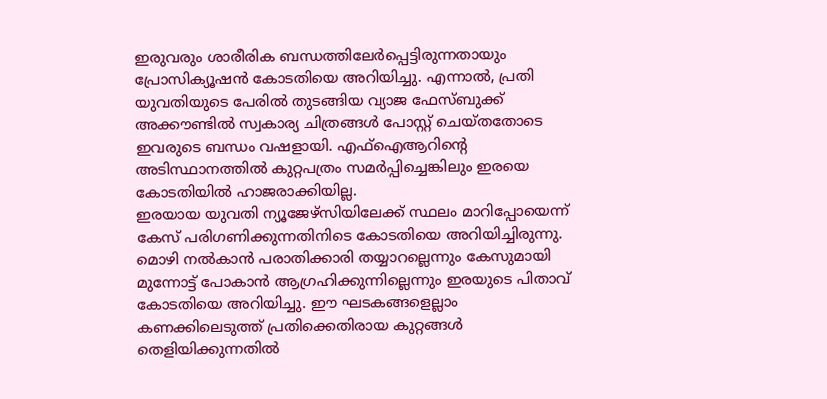ഇരുവരും ശാരീരിക ബന്ധത്തിലേര്‍പ്പെട്ടിരുന്നതായും പ്രോസിക്യൂഷന്‍ കോടതിയെ അറിയിച്ചു. എന്നാല്‍, പ്രതി യുവതിയുടെ പേരില്‍ തുടങ്ങിയ വ്യാജ ഫേസ്ബുക്ക് അക്കൗണ്ടില്‍ സ്വകാര്യ ചിത്രങ്ങള്‍ പോസ്റ്റ് ചെയ്തതോടെ ഇവരുടെ ബന്ധം വഷളായി. എഫ്‌ഐആറിന്റെ അടിസ്ഥാനത്തില്‍ കുറ്റപത്രം സമര്‍പ്പിച്ചെങ്കിലും ഇരയെ കോടതിയില്‍ ഹാജരാക്കിയില്ല.
ഇരയായ യുവതി ന്യൂജേഴ്‌സിയിലേക്ക് സ്ഥലം മാറിപ്പോയെന്ന് കേസ് പരിഗണിക്കുന്നതിനിടെ കോടതിയെ അറിയിച്ചിരുന്നു. മൊഴി നല്‍കാന്‍ പരാതിക്കാരി തയ്യാറല്ലെന്നും കേസുമായി മുന്നോട്ട് പോകാന്‍ ആഗ്രഹിക്കുന്നില്ലെന്നും ഇരയുടെ പിതാവ് കോടതിയെ അറിയിച്ചു. ഈ ഘടകങ്ങളെല്ലാം കണക്കിലെടുത്ത് പ്രതിക്കെതിരായ കുറ്റങ്ങള്‍ തെളിയിക്കുന്നതില്‍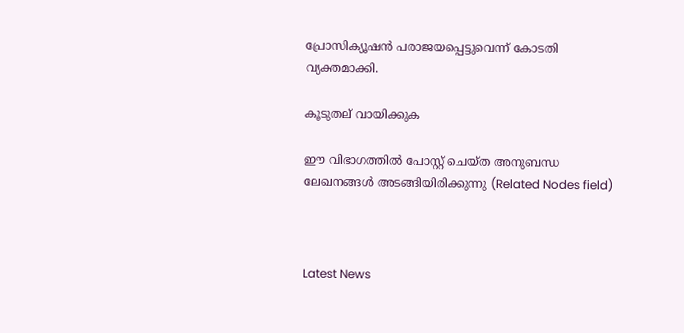പ്രോസിക്യൂഷന്‍ പരാജയപ്പെട്ടുവെന്ന് കോടതി വ്യക്തമാക്കി.

കൂടുതല് വായിക്കുക

ഈ വിഭാഗത്തിൽ പോസ്റ്റ് ചെയ്ത അനുബന്ധ ലേഖനങ്ങൾ അടങ്ങിയിരിക്കുന്നു (Related Nodes field)



Latest News